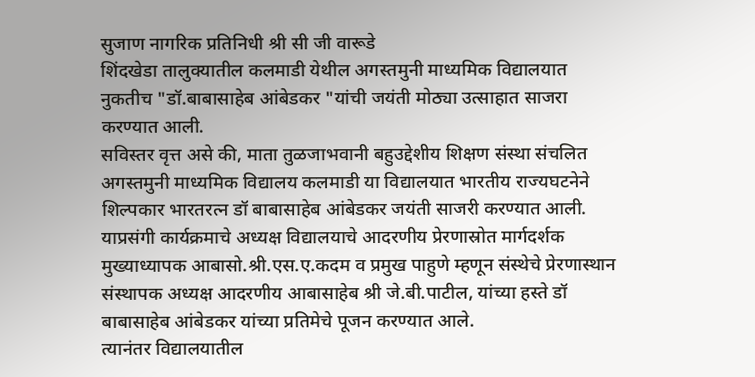सुजाण नागरिक प्रतिनिधी श्री सी जी वारूडे
शिंदखेडा तालुक्यातील कलमाडी येथील अगस्तमुनी माध्यमिक विद्यालयात नुकतीच "डॉ.बाबासाहेब आंबेडकर "यांची जयंती मोठ्या उत्साहात साजरा करण्यात आली.
सविस्तर वृत्त असे की, माता तुळजाभवानी बहुउद्देशीय शिक्षण संस्था संचलित अगस्तमुनी माध्यमिक विद्यालय कलमाडी या विद्यालयात भारतीय राज्यघटनेने शिल्पकार भारतरत्न डॉ बाबासाहेब आंबेडकर जयंती साजरी करण्यात आली.
याप्रसंगी कार्यक्रमाचे अध्यक्ष विद्यालयाचे आदरणीय प्रेरणास्रोत मार्गदर्शक मुख्याध्यापक आबासो.श्री.एस.ए.कदम व प्रमुख पाहुणे म्हणून संस्थेचे प्रेरणास्थान संस्थापक अध्यक्ष आदरणीय आबासाहेब श्री जे.बी.पाटील, यांच्या हस्ते डॉ बाबासाहेब आंबेडकर यांच्या प्रतिमेचे पूजन करण्यात आले.
त्यानंतर विद्यालयातील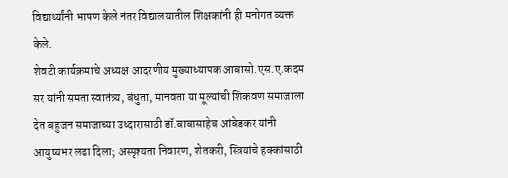विद्यार्थ्यांनी भाषण केले नंतर विद्यालयातील शिक्षकांनी ही मनोगत व्यक्त केले.
शेवटी कार्यक्रमाचे अध्यक्ष आदरणीय मुख्याध्यापक आबासो.एस.ए.कदम सर यांनी समता स्वातंत्र्य, बंधुता, मानवता या मूल्यांची शिकवण समाजाला देत बहुजन समाजाच्या उध्दारासाठी डॉ.बाबासाहेब आंबेडकर यांनी आयुष्यभर लढा दिला; अस्पृश्यता निवारण, शेतकरी, स्त्रियांचे हक्कांसाठी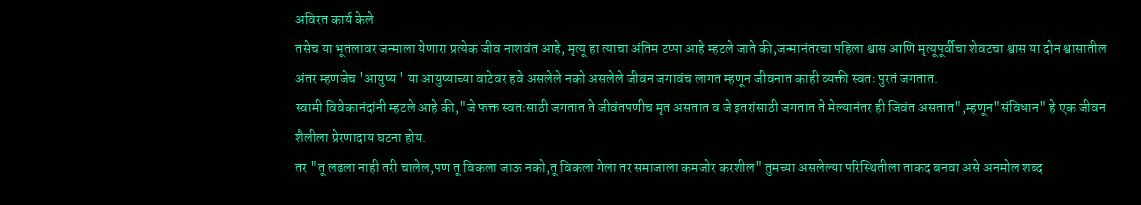अविरत कार्य केले
तसेच या भूतलावर जन्माला येणारा प्रत्येक जीव नाशवंत आहे, मृत्यू हा त्याचा अंतिम टप्पा आहे म्हटले जाते की,जन्मानंतरचा पहिला श्वास आणि मृत्यूपूर्वीचा शेवटचा श्वास या दोन श्वासातील अंतर म्हणजेच 'आयुष्य ' या आयुष्याच्या वाटेवर हवे असलेले नको असलेले जीवन जगावंच लागत म्हणून जीवनात काही व्यक्ती स्वतः पुरतं जगतात.
स्वामी विवेकानंदांनी म्हटले आहे की,"जे फक्त स्वतःसाठी जगतात ते जीवंतपणीच मृत असतात व जे इतरांसाठी जगतात ते मेल्यानंतर ही जिवंत असतात",म्हणून"संविधान" हे एक जीवन शैलीला प्रेरणादाय घटना होय.
तर "तू लढला नाही तरी चालेल,पण तू विकला जाऊ नको,तू विकला गेला तर समाजाला कमजोर करशील" तुमच्या असलेल्या परिस्थितीला ताकद बनवा असे अनमोल शब्द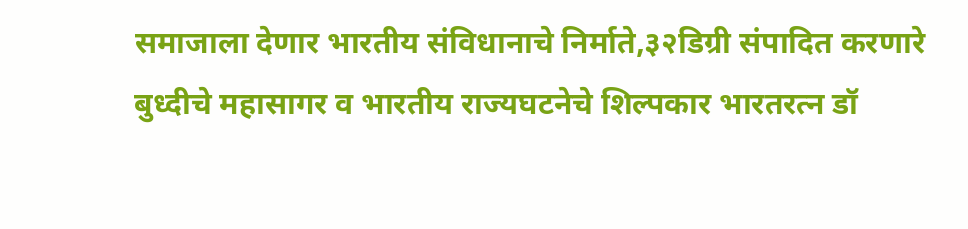समाजाला देणार भारतीय संविधानाचे निर्माते,३२डिग्री संपादित करणारे बुध्दीचे महासागर व भारतीय राज्यघटनेचे शिल्पकार भारतरत्न डॉ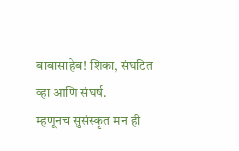बाबासाहेब! शिका, संघटित व्हा आणि संघर्ष.
म्हणूनच सुसंस्कृत मन ही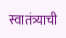स्वातंत्र्याची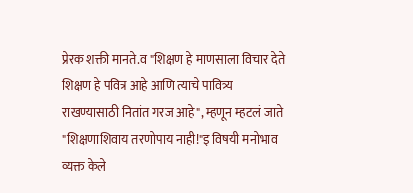प्रेरक शक्ती मानते.व "शिक्षण हे माणसाला विचार देते शिक्षण हे पवित्र आहे आणि त्याचे पावित्र्य राखण्यासाठी नितांत गरज आहे", म्हणून म्हटलं जाते "शिक्षणाशिवाय तरणोपाय नाही!"इ विषयी मनोभाव व्यक्त केले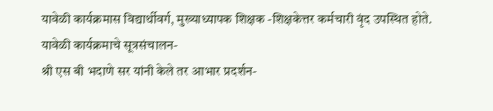यावेळी कार्यक्रमास विद्यार्थीवर्ग, मुख्याध्यापक शिक्षक -शिक्षकेत्तर कर्मचारी वृंद उपस्थित होते.
यावेळी कार्यक्रमाचे सूत्रसंचालन-
श्री एस बी भदाणे सर यांनी केले तर आभार प्रदर्शन-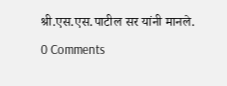श्री.एस.एस.पाटील सर यांनी मानले.
0 Comments